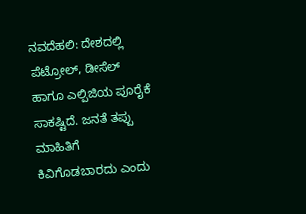ನವದೆಹಲಿ: ದೇಶದಲ್ಲಿ ಪೆಟ್ರೋಲ್, ಡೀಸೆಲ್ ಹಾಗೂ ಎಲ್ಪಿಜಿಯ ಪೂರೈಕೆ ಸಾಕಷ್ಟಿದೆ. ಜನತೆ ತಪ್ಪು ಮಾಹಿತಿಗೆ ಕಿವಿಗೊಡಬಾರದು ಎಂದು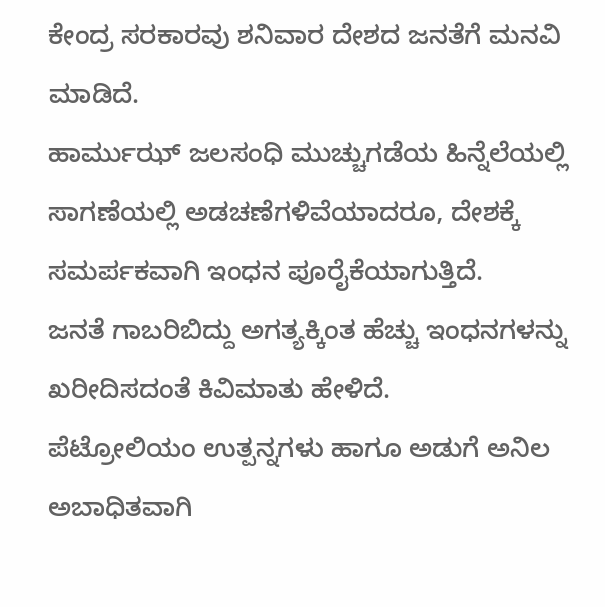ಕೇಂದ್ರ ಸರಕಾರವು ಶನಿವಾರ ದೇಶದ ಜನತೆಗೆ ಮನವಿ ಮಾಡಿದೆ.
ಹಾರ್ಮುಝ್ ಜಲಸಂಧಿ ಮುಚ್ಚುಗಡೆಯ ಹಿನ್ನೆಲೆಯಲ್ಲಿ ಸಾಗಣೆಯಲ್ಲಿ ಅಡಚಣೆಗಳಿವೆಯಾದರೂ, ದೇಶಕ್ಕೆ ಸಮರ್ಪಕವಾಗಿ ಇಂಧನ ಪೂರೈಕೆಯಾಗುತ್ತಿದೆ.
ಜನತೆ ಗಾಬರಿಬಿದ್ದು ಅಗತ್ಯಕ್ಕಿಂತ ಹೆಚ್ಚು ಇಂಧನಗಳನ್ನು ಖರೀದಿಸದಂತೆ ಕಿವಿಮಾತು ಹೇಳಿದೆ.
ಪೆಟ್ರೋಲಿಯಂ ಉತ್ಪನ್ನಗಳು ಹಾಗೂ ಅಡುಗೆ ಅನಿಲ ಅಬಾಧಿತವಾಗಿ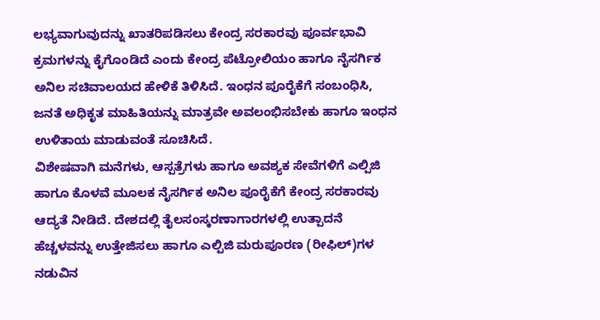ಲಭ್ಯವಾಗುವುದನ್ನು ಖಾತರಿಪಡಿಸಲು ಕೇಂದ್ರ ಸರಕಾರವು ಪೂರ್ವಭಾವಿ ಕ್ರಮಗಳನ್ನು ಕೈಗೊಂಡಿದೆ ಎಂದು ಕೇಂದ್ರ ಪೆಟ್ರೋಲಿಯಂ ಹಾಗೂ ನೈಸರ್ಗಿಕ ಅನಿಲ ಸಚಿವಾಲಯದ ಹೇಳಿಕೆ ತಿಳಿಸಿದೆ. ಇಂಧನ ಪೂರೈಕೆಗೆ ಸಂಬಂಧಿಸಿ, ಜನತೆ ಅಧಿಕೃತ ಮಾಹಿತಿಯನ್ನು ಮಾತ್ರವೇ ಅವಲಂಭಿಸಬೇಕು ಹಾಗೂ ಇಂಧನ ಉಳಿತಾಯ ಮಾಡುವಂತೆ ಸೂಚಿಸಿದೆ.
ವಿಶೇಷವಾಗಿ ಮನೆಗಳು, ಆಸ್ಪತ್ರೆಗಳು ಹಾಗೂ ಅವಶ್ಯಕ ಸೇವೆಗಳಿಗೆ ಎಲ್ಪಿಜಿ ಹಾಗೂ ಕೊಳವೆ ಮೂಲಕ ನೈಸರ್ಗಿಕ ಅನಿಲ ಪೂರೈಕೆಗೆ ಕೇಂದ್ರ ಸರಕಾರವು ಆದ್ಯತೆ ನೀಡಿದೆ. ದೇಶದಲ್ಲಿ ತೈಲಸಂಸ್ಕರಣಾಗಾರಗಳಲ್ಲಿ ಉತ್ಪಾದನೆ ಹೆಚ್ಚಳವನ್ನು ಉತ್ತೇಜಿಸಲು ಹಾಗೂ ಎಲ್ಪಿಜಿ ಮರುಪೂರಣ (ರೀಫಿಲ್)ಗಳ ನಡುವಿನ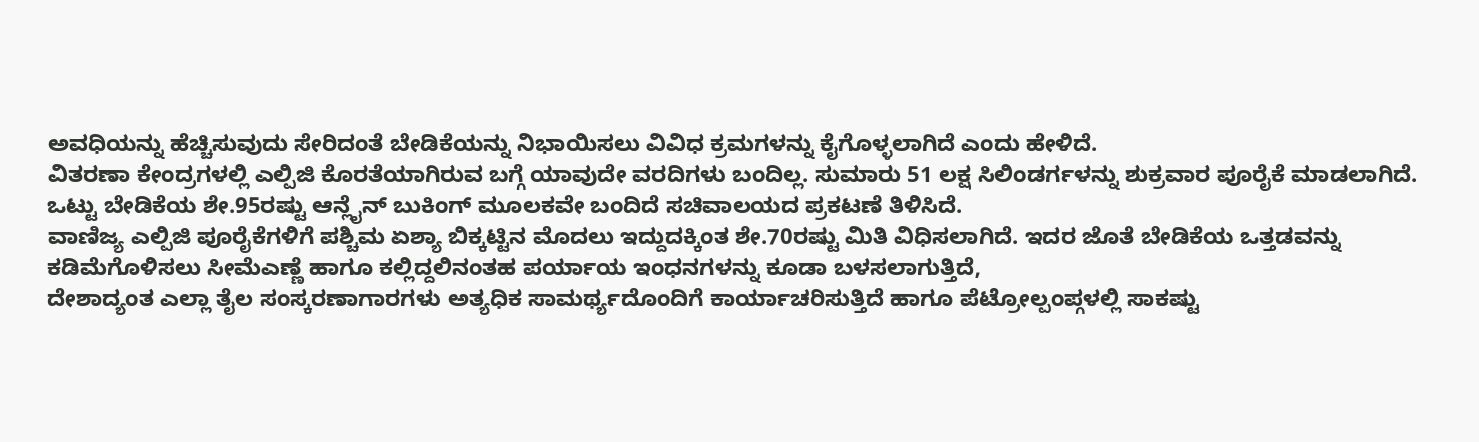ಅವಧಿಯನ್ನು ಹೆಚ್ಚಿಸುವುದು ಸೇರಿದಂತೆ ಬೇಡಿಕೆಯನ್ನು ನಿಭಾಯಿಸಲು ವಿವಿಧ ಕ್ರಮಗಳನ್ನು ಕೈಗೊಳ್ಳಲಾಗಿದೆ ಎಂದು ಹೇಳಿದೆ.
ವಿತರಣಾ ಕೇಂದ್ರಗಳಲ್ಲಿ ಎಲ್ಪಿಜಿ ಕೊರತೆಯಾಗಿರುವ ಬಗ್ಗೆ ಯಾವುದೇ ವರದಿಗಳು ಬಂದಿಲ್ಲ. ಸುಮಾರು 51 ಲಕ್ಷ ಸಿಲಿಂಡರ್ಗಳನ್ನು ಶುಕ್ರವಾರ ಪೂರೈಕೆ ಮಾಡಲಾಗಿದೆ. ಒಟ್ಟು ಬೇಡಿಕೆಯ ಶೇ.95ರಷ್ಟು ಆನ್ಲೈನ್ ಬುಕಿಂಗ್ ಮೂಲಕವೇ ಬಂದಿದೆ ಸಚಿವಾಲಯದ ಪ್ರಕಟಣೆ ತಿಳಿಸಿದೆ.
ವಾಣಿಜ್ಯ ಎಲ್ಪಿಜಿ ಪೂರೈಕೆಗಳಿಗೆ ಪಶ್ಚಿಮ ಏಶ್ಯಾ ಬಿಕ್ಕಟ್ಟಿನ ಮೊದಲು ಇದ್ದುದಕ್ಕಿಂತ ಶೇ.70ರಷ್ಟು ಮಿತಿ ವಿಧಿಸಲಾಗಿದೆ. ಇದರ ಜೊತೆ ಬೇಡಿಕೆಯ ಒತ್ತಡವನ್ನು ಕಡಿಮೆಗೊಳಿಸಲು ಸೀಮೆಎಣ್ಣೆ ಹಾಗೂ ಕಲ್ಲಿದ್ದಲಿನಂತಹ ಪರ್ಯಾಯ ಇಂಧನಗಳನ್ನು ಕೂಡಾ ಬಳಸಲಾಗುತ್ತಿದೆ,
ದೇಶಾದ್ಯಂತ ಎಲ್ಲಾ ತೈಲ ಸಂಸ್ಕರಣಾಗಾರಗಳು ಅತ್ಯಧಿಕ ಸಾಮರ್ಥ್ಯದೊಂದಿಗೆ ಕಾರ್ಯಾಚರಿಸುತ್ತಿದೆ ಹಾಗೂ ಪೆಟ್ರೋಲ್ಪಂಪ್ಗಳಲ್ಲಿ ಸಾಕಷ್ಟು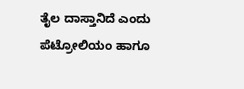ತೈಲ ದಾಸ್ತಾನಿದೆ ಎಂದು ಪೆಟ್ರೋಲಿಯಂ ಹಾಗೂ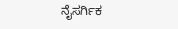ನೈಸರ್ಗಿಕ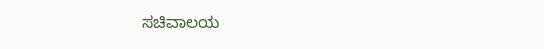ಸಚಿವಾಲಯ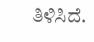ತಿಳಿಸಿದೆ.